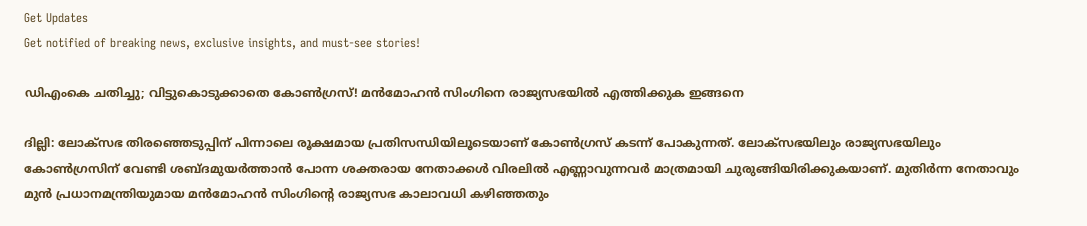Get Updates
Get notified of breaking news, exclusive insights, and must-see stories!

ഡിഎംകെ ചതിച്ചു; വിട്ടുകൊടുക്കാതെ കോണ്‍ഗ്രസ്! മന്‍മോഹന്‍ സിംഗിനെ രാജ്യസഭയില്‍ എത്തിക്കുക ഇങ്ങനെ

ദില്ലി: ലോക്സഭ തിരഞ്ഞെടുപ്പിന് പിന്നാലെ രൂക്ഷമായ പ്രതിസന്ധിയിലൂടെയാണ് കോണ്‍ഗ്രസ് കടന്ന് പോകുന്നത്. ലോക്സഭയിലും രാജ്യസഭയിലും കോണ്‍ഗ്രസിന് വേണ്ടി ശബ്ദമുയര്‍ത്താന്‍ പോന്ന ശക്തരായ നേതാക്കള്‍ വിരലില്‍ എണ്ണാവുന്നവര്‍ മാത്രമായി ചുരുങ്ങിയിരിക്കുകയാണ്. മുതിര്‍ന്ന നേതാവും മുന്‍ പ്രധാനമന്ത്രിയുമായ മന്‍മോഹന്‍ സിംഗിന്‍റെ രാജ്യസഭ കാലാവധി കഴിഞ്ഞതും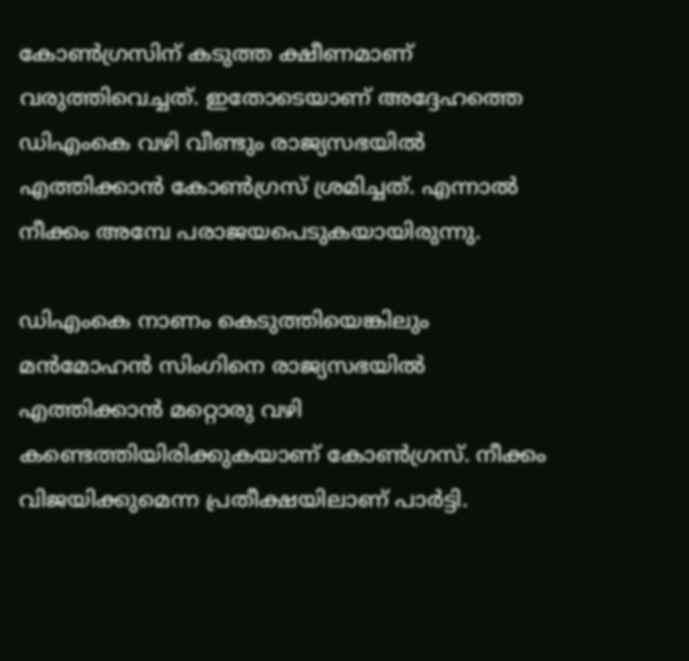കോണ്‍ഗ്രസിന് കടുത്ത ക്ഷീണമാണ് വരുത്തിവെച്ചത്. ഇതോടെയാണ് അദ്ദേഹത്തെ ഡിഎംകെ വഴി വീണ്ടും രാജ്യസഭയില്‍ എത്തിക്കാന്‍ കോണ്‍ഗ്രസ് ശ്രമിച്ചത്. എന്നാല്‍ നീക്കം അമ്പേ പരാജയപെടുകയായിരുന്നു.

ഡിഎംകെ നാണം കെടുത്തിയെങ്കിലും മന്‍മോഹന്‍ സിംഗിനെ രാജ്യസഭയില്‍ എത്തിക്കാന്‍ മറ്റൊരു വഴി കണ്ടെത്തിയിരിക്കുകയാണ് കോണ്‍ഗ്രസ്. നീക്കം വിജയിക്കുമെന്ന പ്രതീക്ഷയിലാണ് പാര്‍ട്ടി.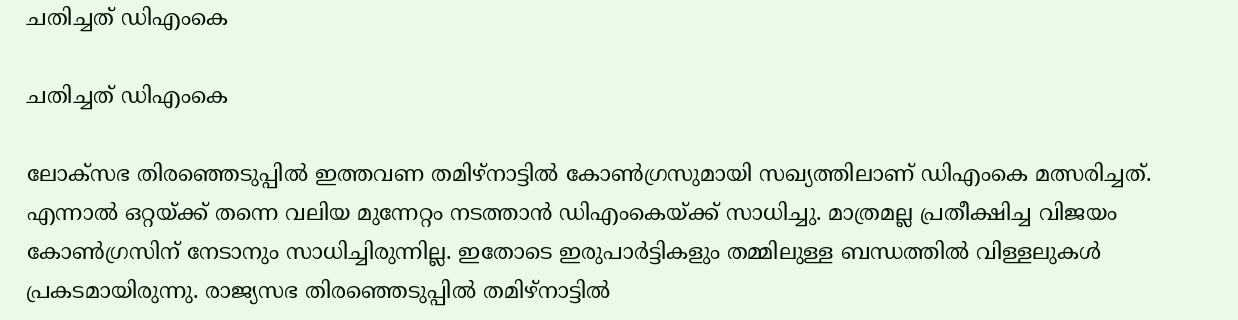ചതിച്ചത് ഡിഎംകെ

ചതിച്ചത് ഡിഎംകെ

ലോക്സഭ തിരഞ്ഞെടുപ്പില്‍ ഇത്തവണ തമിഴ്നാട്ടില്‍ കോണ്‍ഗ്രസുമായി സഖ്യത്തിലാണ് ഡിഎംകെ മത്സരിച്ചത്. എന്നാല്‍ ഒറ്റയ്ക്ക് തന്നെ വലിയ മുന്നേറ്റം നടത്താന്‍ ഡിഎംകെയ്ക്ക് സാധിച്ചു. മാത്രമല്ല പ്രതീക്ഷിച്ച വിജയം കോണ്‍ഗ്രസിന് നേടാനും സാധിച്ചിരുന്നില്ല. ഇതോടെ ഇരുപാര്‍ട്ടികളും തമ്മിലുള്ള ബന്ധത്തില്‍ വിള്ളലുകള്‍ പ്രകടമായിരുന്നു. രാജ്യസഭ തിരഞ്ഞെടുപ്പില്‍ തമിഴ്നാട്ടില്‍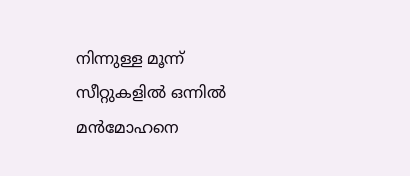നിന്നുള്ള മൂന്ന് സീറ്റുകളില്‍ ഒന്നില്‍ മന്‍മോഹനെ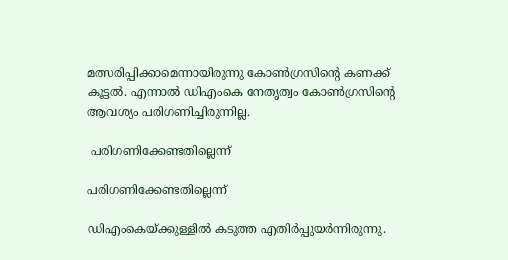മത്സരിപ്പിക്കാമെന്നായിരുന്നു കോണ്‍ഗ്രസിന്‍റെ കണക്ക് കൂട്ടല്‍. എന്നാല്‍ ഡിഎംകെ നേതൃത്വം കോണ്‍ഗ്രസിന്‍റെ ആവശ്യം പരിഗണിച്ചിരുന്നില്ല.

 പരിഗണിക്കേണ്ടതില്ലെന്ന്

പരിഗണിക്കേണ്ടതില്ലെന്ന്

ഡിഎംകെയ്ക്കുള്ളില്‍ കടുത്ത എതിര്‍പ്പുയര്‍ന്നിരുന്നു.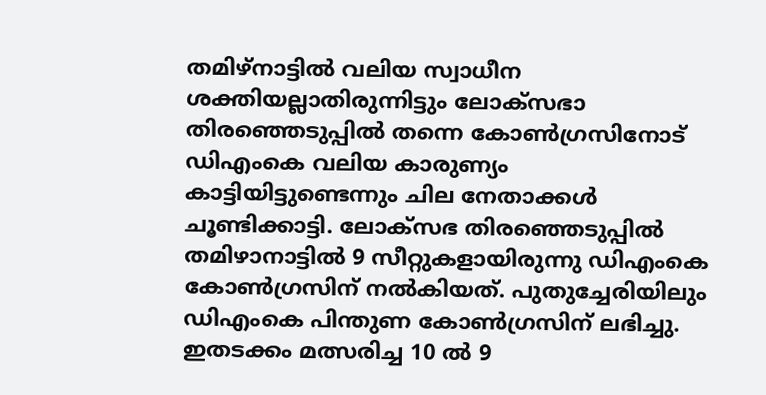തമിഴ്നാട്ടില്‍ വലിയ സ്വാധീന ശക്തിയല്ലാതിരുന്നിട്ടും ലോക്സഭാ തിരഞ്ഞെടുപ്പില്‍ തന്നെ കോണ്‍ഗ്രസിനോട് ഡിഎംകെ വലിയ കാരുണ്യം കാട്ടിയിട്ടുണ്ടെന്നും ചില നേതാക്കള്‍ ചൂണ്ടിക്കാട്ടി. ലോക്സഭ തിരഞ്ഞെടുപ്പില്‍ തമിഴാനാട്ടില്‍ 9 സീറ്റുകളായിരുന്നു ഡിഎംകെ കോണ്‍ഗ്രസിന് നല്‍കിയത്. പുതുച്ചേരിയിലും ഡിഎംകെ പിന്തുണ കോണ്‍ഗ്രസിന് ലഭിച്ചു. ഇതടക്കം മത്സരിച്ച 10 ല്‍ 9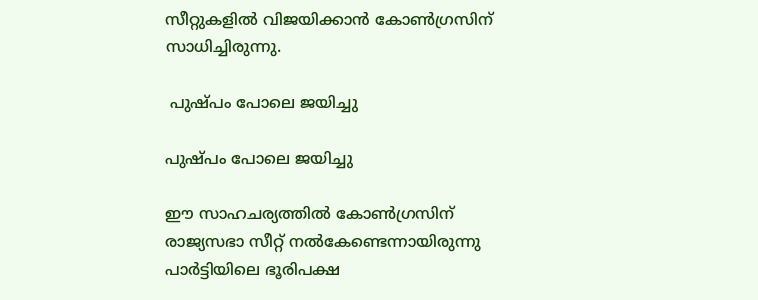സീറ്റുകളില്‍ വിജയിക്കാന്‍ കോണ്‍ഗ്രസിന് സാധിച്ചിരുന്നു.

 പുഷ്പം പോലെ ജയിച്ചു

പുഷ്പം പോലെ ജയിച്ചു

ഈ സാഹചര്യത്തില്‍ കോണ്‍ഗ്രസിന് രാജ്യസഭാ സീറ്റ് നല്‍കേണ്ടെന്നായിരുന്നു പാര്‍ട്ടിയിലെ ഭൂരിപക്ഷ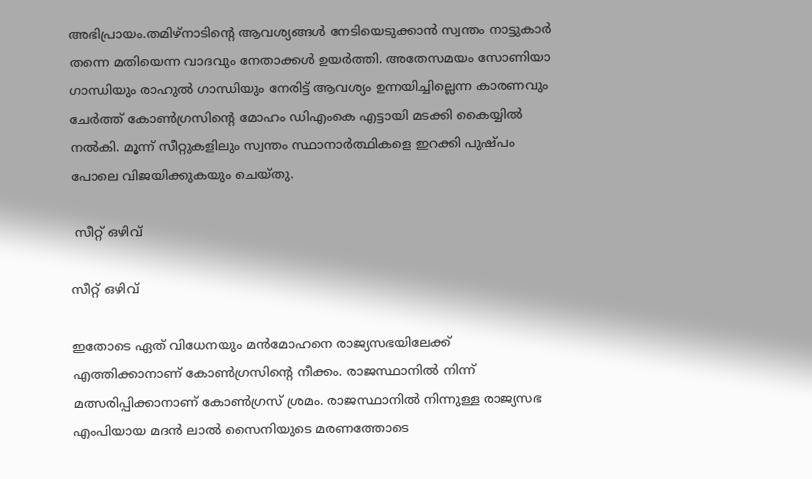അഭിപ്രായം.തമിഴ്നാടിന്‍റെ ആവശ്യങ്ങള്‍ നേടിയെടുക്കാന്‍ സ്വന്തം നാട്ടുകാര്‍ തന്നെ മതിയെന്ന വാദവും നേതാക്കള്‍ ഉയര്‍ത്തി. അതേസമയം സോണിയാ ഗാന്ധിയും രാഹുല്‍ ഗാന്ധിയും നേരിട്ട് ആവശ്യം ഉന്നയിച്ചില്ലെന്ന കാരണവും ചേര്‍ത്ത് കോണ്‍ഗ്രസിന്‍റെ മോഹം ഡിഎംകെ എട്ടായി മടക്കി കൈയ്യില്‍ നല്‍കി. മൂന്ന് സീറ്റുകളിലും സ്വന്തം സ്ഥാനാര്‍ത്ഥികളെ ഇറക്കി പുഷ്പം പോലെ വിജയിക്കുകയും ചെയ്തു.

 സീറ്റ് ഒഴിവ്

സീറ്റ് ഒഴിവ്

ഇതോടെ ഏത് വിധേനയും മന്‍മോഹനെ രാജ്യസഭയിലേക്ക് എത്തിക്കാനാണ് കോണ്‍ഗ്രസിന്‍റെ നീക്കം. രാജസ്ഥാനില്‍ നിന്ന് മത്സരിപ്പിക്കാനാണ് കോണ്‍ഗ്രസ് ശ്രമം. രാജസ്ഥാനില്‍ നിന്നുള്ള രാജ്യസഭ എംപിയായ മദന്‍ ലാല്‍ സൈനിയുടെ മരണത്തോടെ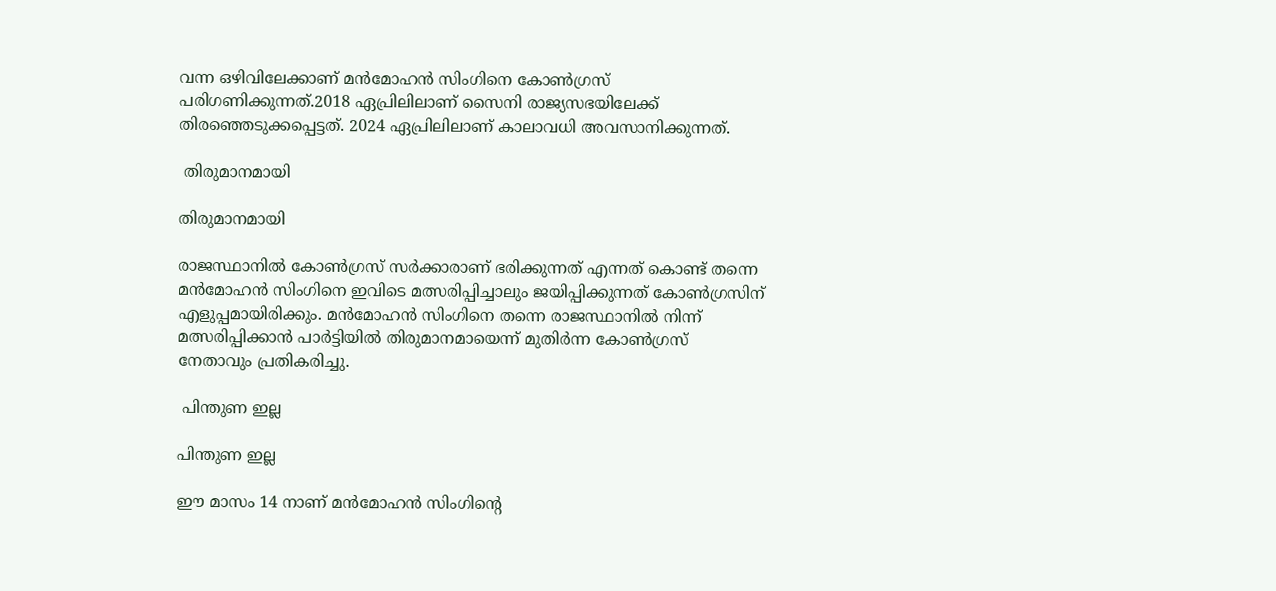വന്ന ഒഴിവിലേക്കാണ് മന്‍മോഹന്‍ സിംഗിനെ കോണ്‍ഗ്രസ് പരിഗണിക്കുന്നത്.2018 ഏപ്രിലിലാണ് സൈനി രാജ്യസഭയിലേക്ക് തിരഞ്ഞെടുക്കപ്പെട്ടത്. 2024 ഏപ്രിലിലാണ് കാലാവധി അവസാനിക്കുന്നത്.

 തിരുമാനമായി

തിരുമാനമായി

രാജസ്ഥാനില്‍ കോണ്‍ഗ്രസ് സര്‍ക്കാരാണ് ഭരിക്കുന്നത് എന്നത് കൊണ്ട് തന്നെ മന്‍മോഹന്‍ സിംഗിനെ ഇവിടെ മത്സരിപ്പിച്ചാലും ജയിപ്പിക്കുന്നത് കോണ്‍ഗ്രസിന് എളുപ്പമായിരിക്കും. മന്‍മോഹന്‍ സിംഗിനെ തന്നെ രാജസ്ഥാനില്‍ നിന്ന് മത്സരിപ്പിക്കാന്‍ പാര്‍ട്ടിയില്‍ തിരുമാനമായെന്ന് മുതിര്‍ന്ന കോണ്‍ഗ്രസ് നേതാവും പ്രതികരിച്ചു.

 പിന്തുണ ഇല്ല

പിന്തുണ ഇല്ല

ഈ മാസം 14 നാണ് മന്‍മോഹന്‍ സിംഗിന്‍റെ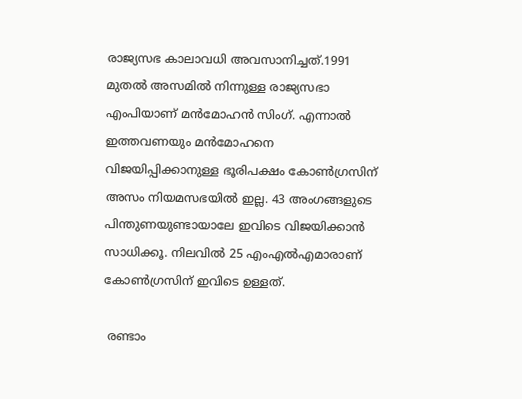രാജ്യസഭ കാലാവധി അവസാനിച്ചത്.1991 മുതൽ അസമിൽ നിന്നുള്ള രാജ്യസഭാ എംപിയാണ് മൻമോഹൻ സിംഗ്. എന്നാല്‍ ഇത്തവണയും മന്‍മോഹനെ വിജയിപ്പിക്കാനുള്ള ഭൂരിപക്ഷം കോണ്‍ഗ്രസിന് അസം നിയമസഭയില്‍ ഇല്ല. 43 അംഗങ്ങളുടെ പിന്തുണയുണ്ടായാലേ ഇവിടെ വിജയിക്കാന്‍ സാധിക്കൂ. നിലവില്‍ 25 എംഎല്‍എമാരാണ് കോണ്‍ഗ്രസിന് ഇവിടെ ഉള്ളത്.

 രണ്ടാം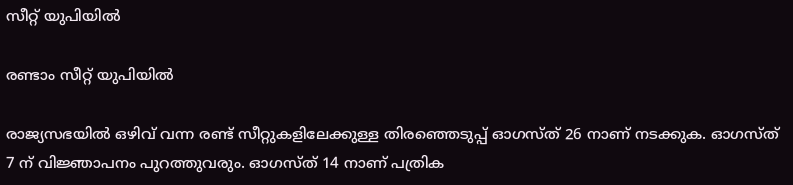സീറ്റ് യുപിയില്‍

രണ്ടാം സീറ്റ് യുപിയില്‍

രാജ്യസഭയില്‍ ഒഴിവ് വന്ന രണ്ട് സീറ്റുകളിലേക്കുള്ള തിരഞ്ഞെടുപ്പ് ഓഗസ്ത് 26 നാണ് നടക്കുക. ഓഗസ്ത് 7 ന് വിജ്ഞാപനം പുറത്തുവരും. ഓഗസ്ത് 14 നാണ് പത്രിക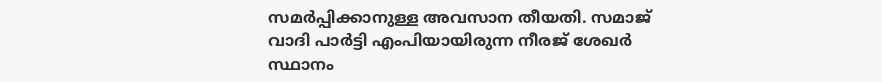സമര്‍പ്പിക്കാനുള്ള അവസാന തീയതി. സമാജ് വാദി പാര്‍ട്ടി എംപിയായിരുന്ന നീരജ് ശേഖര്‍ സ്ഥാനം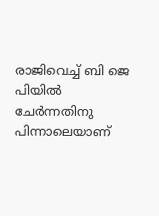രാജിവെച്ച് ബി ജെ പിയില്‍ ചേര്‍ന്നതിനു പിന്നാലെയാണ്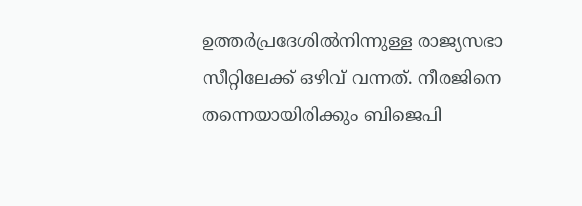ഉത്തര്‍പ്രദേശില്‍നിന്നുള്ള രാജ്യസഭാ സീറ്റിലേക്ക് ഒഴിവ് വന്നത്. നീരജിനെ തന്നെയായിരിക്കും ബിജെപി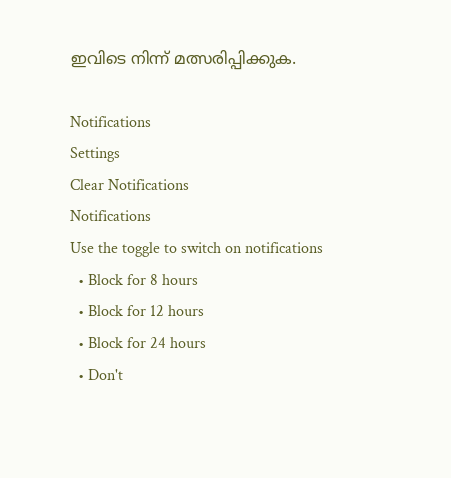ഇവിടെ നിന്ന് മത്സരിപ്പിക്കുക.

Notifications
Settings
Clear Notifications
Notifications
Use the toggle to switch on notifications
  • Block for 8 hours
  • Block for 12 hours
  • Block for 24 hours
  • Don't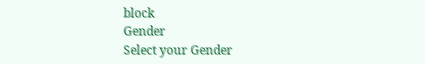block
Gender
Select your Gender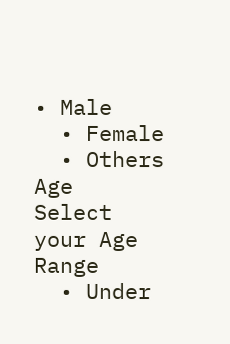• Male
  • Female
  • Others
Age
Select your Age Range
  • Under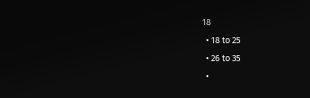18
  • 18 to 25
  • 26 to 35
  •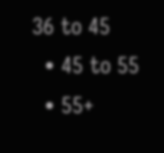36 to 45
  • 45 to 55
  • 55+